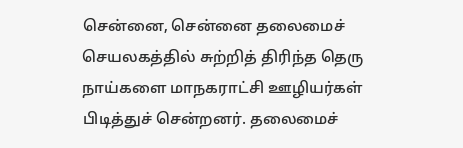சென்னை, சென்னை தலைமைச் செயலகத்தில் சுற்றித் திரிந்த தெரு நாய்களை மாநகராட்சி ஊழியர்கள் பிடித்துச் சென்றனர். தலைமைச்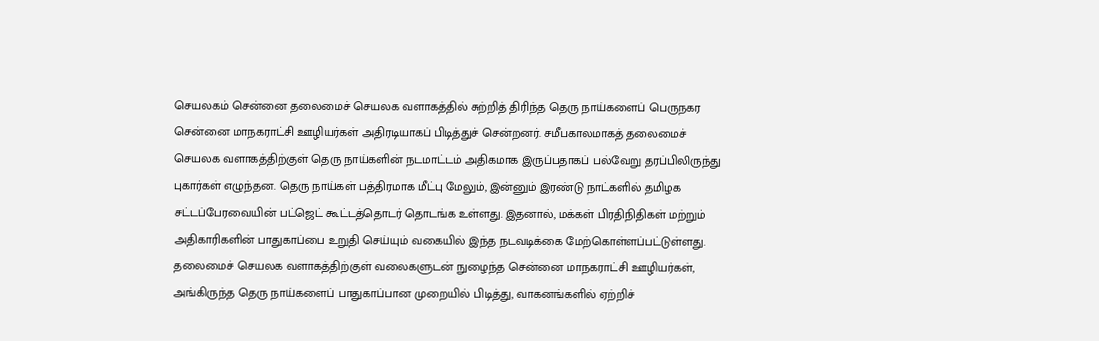செயலகம் சென்னை தலைமைச் செயலக வளாகத்தில் சுற்றித் திரிந்த தெரு நாய்களைப் பெருநகர சென்னை மாநகராட்சி ஊழியர்கள் அதிரடியாகப் பிடித்துச் சென்றனர். சமீபகாலமாகத் தலைமைச் செயலக வளாகத்திற்குள் தெரு நாய்களின் நடமாட்டம் அதிகமாக இருப்பதாகப் பல்வேறு தரப்பிலிருந்து புகார்கள் எழுந்தன. தெரு நாய்கள் பத்திரமாக மீட்பு மேலும், இன்னும் இரண்டு நாட்களில் தமிழக சட்டப்பேரவையின் பட்ஜெட் கூட்டத்தொடர் தொடங்க உள்ளது. இதனால், மக்கள் பிரதிநிதிகள் மற்றும் அதிகாரிகளின் பாதுகாப்பை உறுதி செய்யும் வகையில் இந்த நடவடிக்கை மேற்கொள்ளப்பட்டுள்ளது. தலைமைச் செயலக வளாகத்திற்குள் வலைகளுடன் நுழைந்த சென்னை மாநகராட்சி ஊழியர்கள், அங்கிருந்த தெரு நாய்களைப் பாதுகாப்பான முறையில் பிடித்து, வாகனங்களில் ஏற்றிச்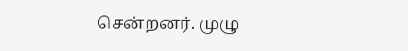சென்றனர். முழு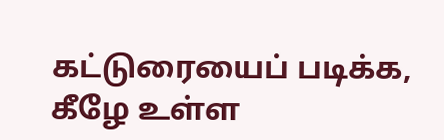கட்டுரையைப் படிக்க, கீழே உள்ள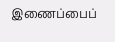இணைப்பைப்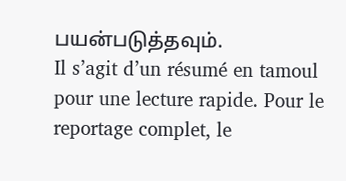பயன்படுத்தவும்.
Il s’agit d’un résumé en tamoul pour une lecture rapide. Pour le reportage complet, le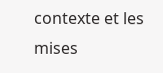contexte et les mises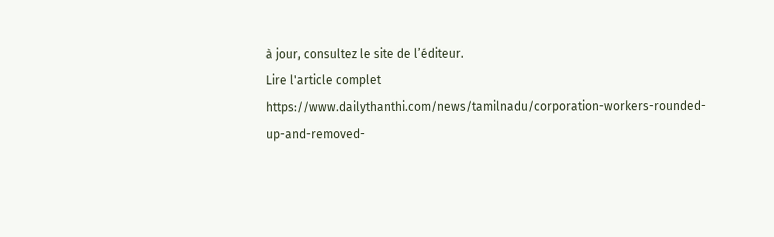à jour, consultez le site de l’éditeur.
Lire l'article complet
https://www.dailythanthi.com/news/tamilnadu/corporation-workers-rounded-up-and-removed-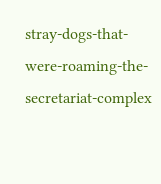stray-dogs-that-were-roaming-the-secretariat-complex